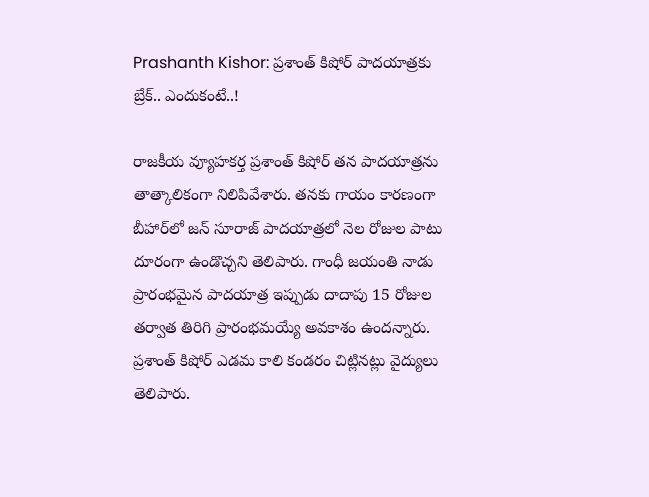Prashanth Kishor: ప్రశాంత్ కిషోర్ పాదయాత్రకు బ్రేక్.. ఎందుకంటే..!

రాజకీయ వ్యూహకర్త ప్రశాంత్ కిషోర్ తన పాదయాత్రను తాత్కాలికంగా నిలిపివేశారు. తనకు గాయం కారణంగా బీహార్‌లో జన్ సూరాజ్ పాదయాత్రలో నెల రోజుల పాటు దూరంగా ఉండొచ్చని తెలిపారు. గాంధీ జయంతి నాడు ప్రారంభమైన పాదయాత్ర ఇప్పుడు దాదాపు 15 రోజుల తర్వాత తిరిగి ప్రారంభమయ్యే అవకాశం ఉందన్నారు. ప్రశాంత్ కిషోర్ ఎడమ కాలి కండరం చిట్లినట్లు వైద్యులు తెలిపారు.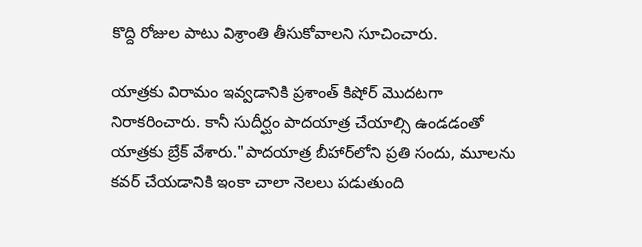కొద్ది రోజుల పాటు విశ్రాంతి తీసుకోవాలని సూచించారు.

యాత్రకు విరామం ఇవ్వడానికి ప్రశాంత్ కిషోర్ మొదటగా నిరాకరించారు. కానీ సుదీర్ఘం పాదయాత్ర చేయాల్సి ఉండడంతో యాత్రకు బ్రేక్ వేశారు."పాదయాత్ర బీహార్‌లోని ప్రతి సందు, మూలను కవర్ చేయడానికి ఇంకా చాలా నెలలు పడుతుంది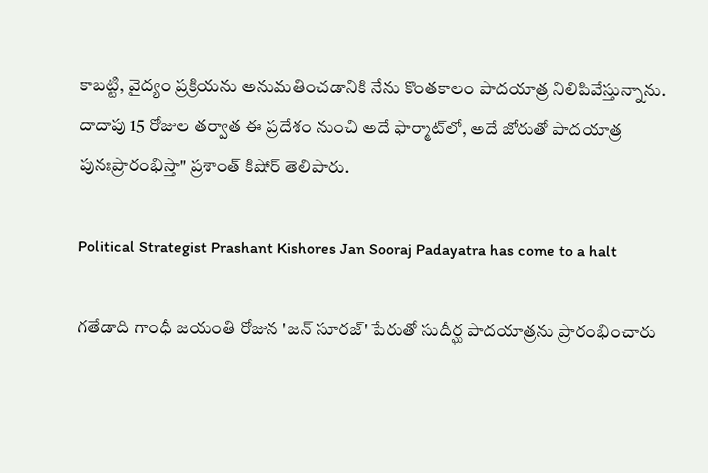కాబట్టి, వైద్యం ప్రక్రియను అనుమతించడానికి నేను కొంతకాలం పాదయాత్ర నిలిపివేస్తున్నాను. దాదాపు 15 రోజుల తర్వాత ఈ ప్రదేశం నుంచి అదే ఫార్మాట్‌లో, అదే జోరుతో పాదయాత్ర పునఃప్రారంభిస్తా" ప్రశాంత్ కిషోర్ తెలిపారు.

Political Strategist Prashant Kishores Jan Sooraj Padayatra has come to a halt

గతేడాది గాంధీ జయంతి రోజున 'జన్‌ సూరజ్‌' పేరుతో సుదీర్ఘ పాదయాత్రను ప్రారంభించారు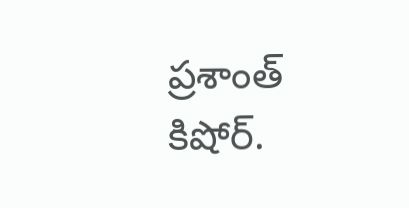ప్రశాంత్ కిషోర్.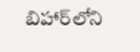బిహార్‌లోని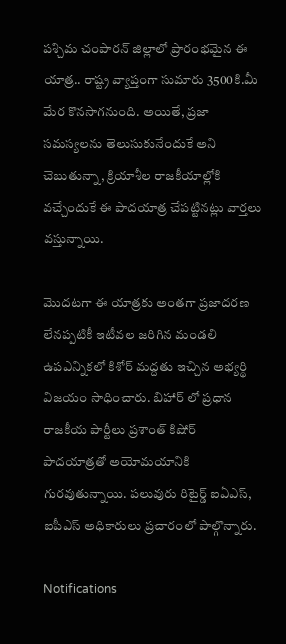పశ్చిమ చంపారన్‌ జిల్లాలో ప్రారంభమైన ఈ యాత్ర.. రాష్ట్ర వ్యాప్తంగా సుమారు 3500కి.మీ మేర కొనసాగనుంది. అయితే, ప్రజా సమస్యలను తెలుసుకునేందుకే అని చెబుతున్నా, క్రియాశీల రాజకీయాల్లోకి వచ్చేందుకే ఈ పాదయాత్ర చేపట్టినట్లు వార్తలు వస్తున్నాయి.

మొదటగా ఈ యాత్రకు అంతగా ప్రజాదరణ లేనప్పటికీ ఇటీవల జరిగిన మండలి ఉపఎన్నికలో కిశోర్‌ మద్దతు ఇచ్చిన అభ్యర్థి విజయం సాధించారు. బిహార్ లో ప్రధాన రాజకీయ పార్టీలు ప్రశాంత్ కిషోర్ పాదయాత్రతో అయోమయానికి గురవుతున్నాయి. పలువురు రిటైర్డ్ ఐఏఎస్, ఐపీఎస్ అధికారులు ప్రచారంలో పాల్గొన్నారు.

Notifications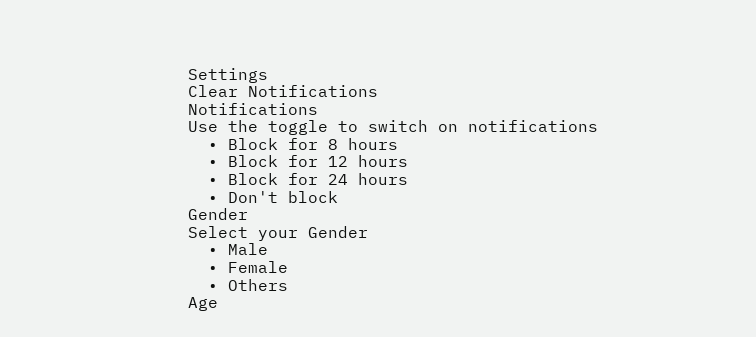Settings
Clear Notifications
Notifications
Use the toggle to switch on notifications
  • Block for 8 hours
  • Block for 12 hours
  • Block for 24 hours
  • Don't block
Gender
Select your Gender
  • Male
  • Female
  • Others
Age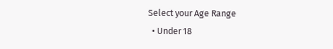Select your Age Range
  • Under 18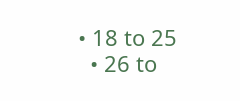• 18 to 25
  • 26 to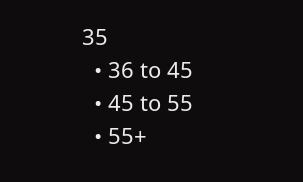35
  • 36 to 45
  • 45 to 55
  • 55+